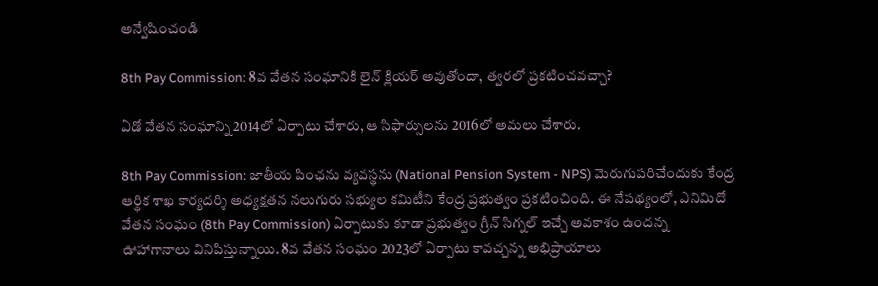అన్వేషించండి

8th Pay Commission: 8వ వేతన సంఘానికి లైన్‌ క్లియర్‌ అవుతోందా, త్వరలో ప్రకటించవచ్చా?

ఏడో వేతన సంఘాన్ని 2014లో ఏర్పాటు చేశారు, ఆ సిఫార్సులను 2016లో అమలు చేశారు.

8th Pay Commission: జాతీయ పింఛను వ్యవస్థను (National Pension System - NPS) మెరుగుపరిచేందుకు కేంద్ర ఆర్థిక శాఖ కార్యదర్శి అధ్యక్షతన నలుగురు సభ్యుల కమిటీని కేంద్ర ప్రభుత్వం ప్రకటించింది. ఈ నేపథ్యంలో, ఎనిమిదో వేతన సంఘం (8th Pay Commission) ఏర్పాటుకు కూడా ప్రభుత్వం గ్రీన్ సిగ్నల్ ఇచ్చే అవకాశం ఉందన్న ఊహాగానాలు వినిపిస్తున్నాయి. 8వ వేతన సంఘం 2023లో ఏర్పాటు కావచ్చన్న అభిప్రాయాలు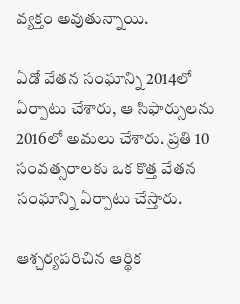వ్యక్తం అవుతున్నాయి.

ఏడో వేతన సంఘాన్ని 2014లో ఏర్పాటు చేశారు, ఆ సిఫార్సులను 2016లో అమలు చేశారు. ప్రతి 10 సంవత్సరాలకు ఒక కొత్త వేతన సంఘాన్ని ఏర్పాటు చేస్తారు.

ఆశ్చర్యపరిచిన ఆర్థిక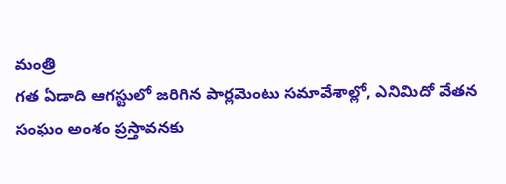మంత్రి
గత ఏడాది ఆగస్టులో జరిగిన పార్లమెంటు సమావేశాల్లో, ఎనిమిదో వేతన సంఘం అంశం ప్రస్తావనకు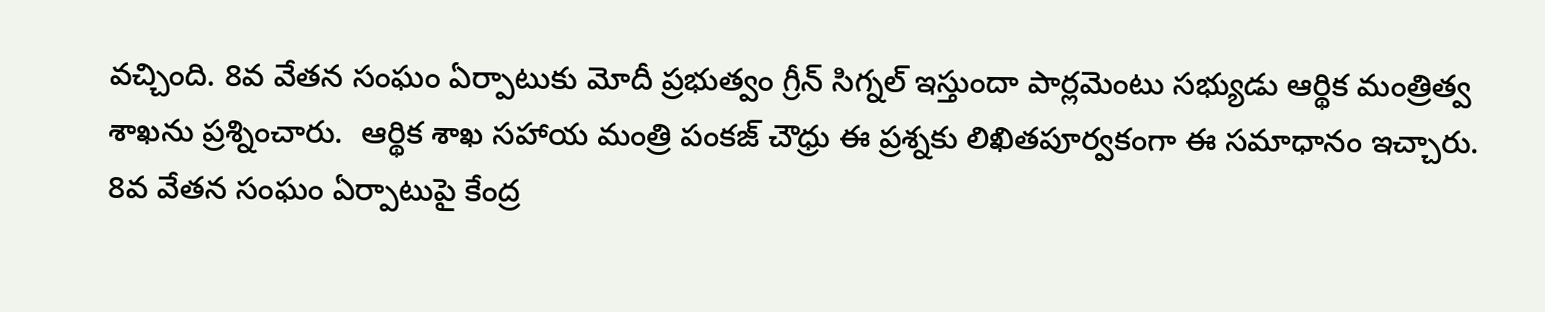వచ్చింది. 8వ వేతన సంఘం ఏర్పాటుకు మోదీ ప్రభుత్వం గ్రీన్ సిగ్నల్ ఇస్తుందా పార్లమెంటు సభ్యుడు ఆర్థిక మంత్రిత్వ శాఖను ప్రశ్నించారు.  ఆర్థిక శాఖ సహాయ మంత్రి పంకజ్ చౌధ్రు ఈ ప్రశ్నకు లిఖితపూర్వకంగా ఈ సమాధానం ఇచ్చారు. 8వ వేతన సంఘం ఏర్పాటుపై కేంద్ర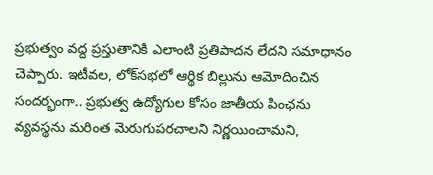ప్రభుత్వం వద్ద ప్రస్తుతానికి ఎలాంటి ప్రతిపాదన లేదని సమాధానం చెప్పారు. ఇటీవల, లోక్‌సభలో ఆర్థిక బిల్లును ఆమోదించిన సందర్భంగా.. ప్రభుత్వ ఉద్యోగుల కోసం జాతీయ పింఛను వ్యవస్థను మరింత మెరుగుపరచాలని నిర్ణయించామని,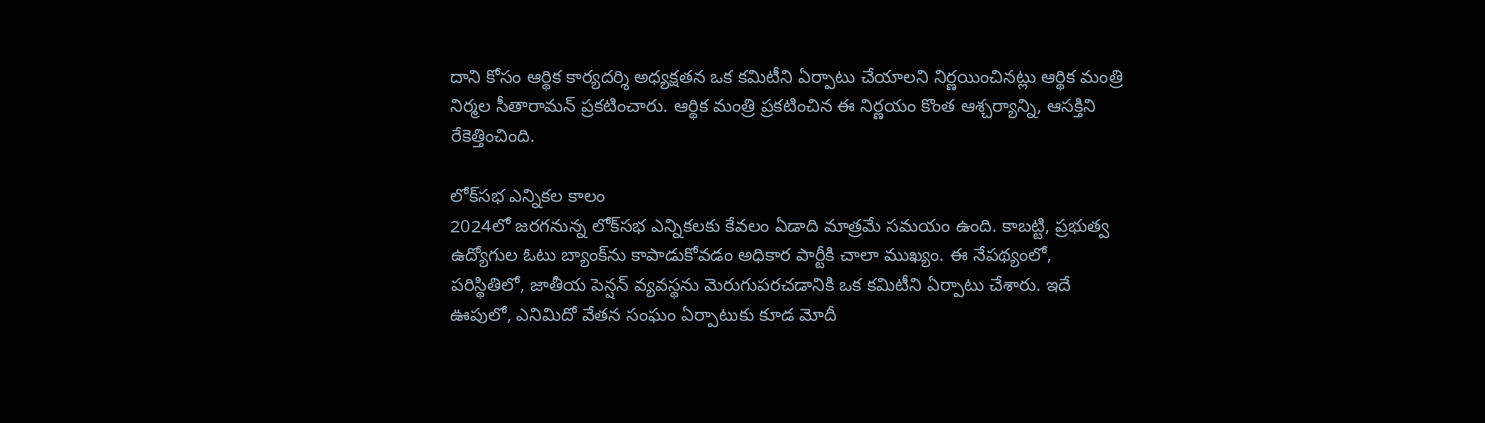దాని కోసం ఆర్థిక కార్యదర్శి అధ్యక్షతన ఒక కమిటీని ఏర్పాటు చేయాలని నిర్ణయించినట్లు ఆర్థిక మంత్రి నిర్మల సీతారామన్ ప్రకటించారు. ఆర్థిక మంత్రి ప్రకటించిన ఈ నిర్ణయం కొంత ఆశ్చర్యాన్ని, ఆసక్తిని రేకెత్తించింది.

లోక్‌సభ ఎన్నికల కాలం
2024లో జరగనున్న లోక్‌సభ ఎన్నికలకు కేవలం ఏడాది మాత్రమే సమయం ఉంది. కాబట్టి, ప్రభుత్వ ఉద్యోగుల ఓటు బ్యాంక్‌ను కాపాడుకోవడం అధికార పార్టీకి చాలా ముఖ్యం. ఈ నేపథ్యంలో, పరిస్థితిలో, జాతీయ పెన్షన్ వ్యవస్థను మెరుగుపరచడానికి ఒక కమిటీని ఏర్పాటు చేశారు. ఇదే ఊపులో, ఎనిమిదో వేతన సంఘం ఏర్పాటుకు కూడ మోదీ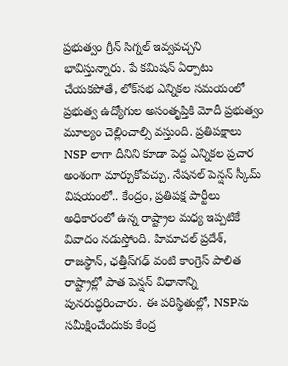ప్రభుత్వం గ్రీన్ సిగ్నల్ ఇవ్వవచ్చని భావిస్తున్నారు. పే కమిషన్‌ ఏర్పాటు చేయకపోతే, లోక్‌సభ ఎన్నికల సమయంలో ప్రభుత్వ ఉద్యోగుల అసంతృప్తికి మోదీ ప్రభుత్వం మూల్యం చెల్లించాల్సి వస్తుంది. ప్రతిపక్షాలు NSP లాగా దీనిని కూడా పెద్ద ఎన్నికల ప్రచార అంశంగా మార్చుకోవచ్చు. నేషనల్ పెన్షన్ స్కీమ్ విషయంలో.. కేంద్రం, ప్రతిపక్ష పార్టీలు అధికారంలో ఉన్న రాష్ట్రాల మధ్య ఇప్పటికే వివాదం నడుస్తోంది. హిమాచల్ ప్రదేశ్, రాజస్థాన్, ఛత్తీస్‌గఢ్ వంటి కాంగ్రెస్ పాలిత రాష్ట్రాల్లో పాత పెన్షన్ విధానాన్ని పునరుద్ధరించారు. ఈ పరిస్థితుల్లో, NSPను సమీక్షించేందుకు కేంద్ర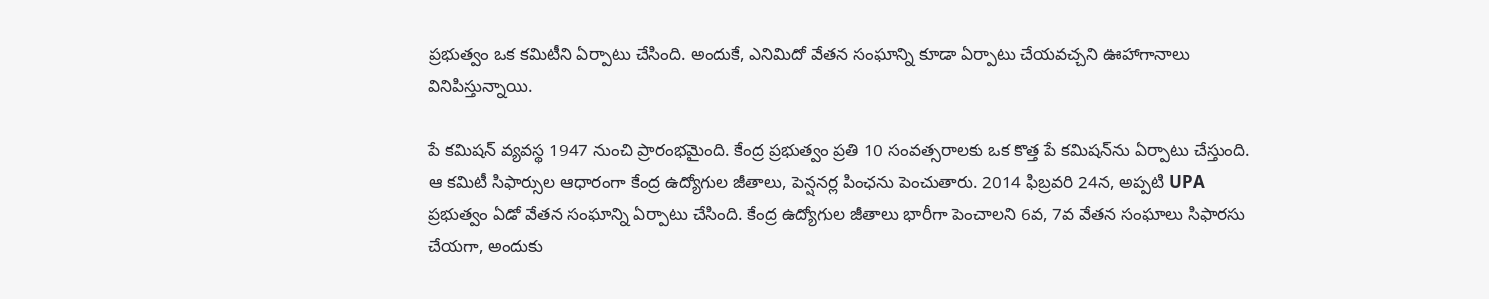ప్రభుత్వం ఒక కమిటీని ఏర్పాటు చేసింది. అందుకే, ఎనిమిదో వేతన సంఘాన్ని కూడా ఏర్పాటు చేయవచ్చని ఊహాగానాలు వినిపిస్తున్నాయి.

పే కమిషన్‌ వ్యవస్థ 1947 నుంచి ప్రారంభమైంది. కేంద్ర ప్రభుత్వం ప్రతి 10 సంవత్సరాలకు ఒక కొత్త పే కమిషన్‌ను ఏర్పాటు చేస్తుంది. ఆ కమిటీ సిఫార్సుల ఆధారంగా కేంద్ర ఉద్యోగుల జీతాలు, పెన్షనర్ల పింఛను పెంచుతారు. 2014 ఫిబ్రవరి 24న, అప్పటి UPA ప్రభుత్వం ఏడో వేతన సంఘాన్ని ఏర్పాటు చేసింది. కేంద్ర ఉద్యోగుల జీతాలు భారీగా పెంచాలని 6వ, 7వ వేతన సంఘాలు సిఫారసు చేయగా, అందుకు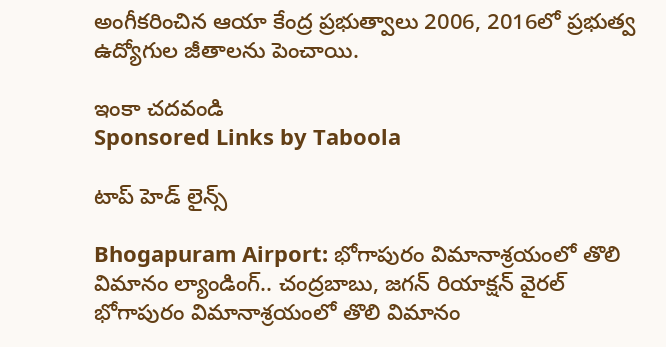అంగీకరించిన ఆయా కేంద్ర ప్రభుత్వాలు 2006, 2016లో ప్రభుత్వ ఉద్యోగుల జీతాలను పెంచాయి.

ఇంకా చదవండి
Sponsored Links by Taboola

టాప్ హెడ్ లైన్స్

Bhogapuram Airport: భోగాపురం విమానాశ్రయంలో తొలి విమానం ల్యాండింగ్.. చంద్రబాబు, జగన్ రియాక్షన్ వైరల్
భోగాపురం విమానాశ్రయంలో తొలి విమానం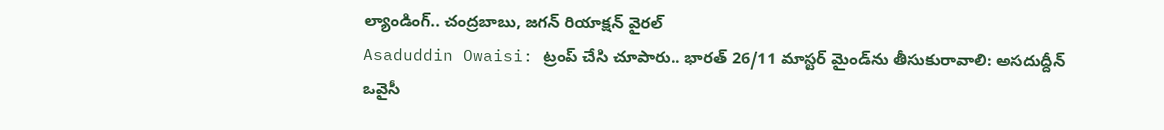ల్యాండింగ్.. చంద్రబాబు, జగన్ రియాక్షన్ వైరల్
Asaduddin Owaisi: ట్రంప్ చేసి చూపారు.. భారత్ 26/11 మాస్టర్ మైండ్‌ను తీసుకురావాలి: అసదుద్దీన్ ఒవైసీ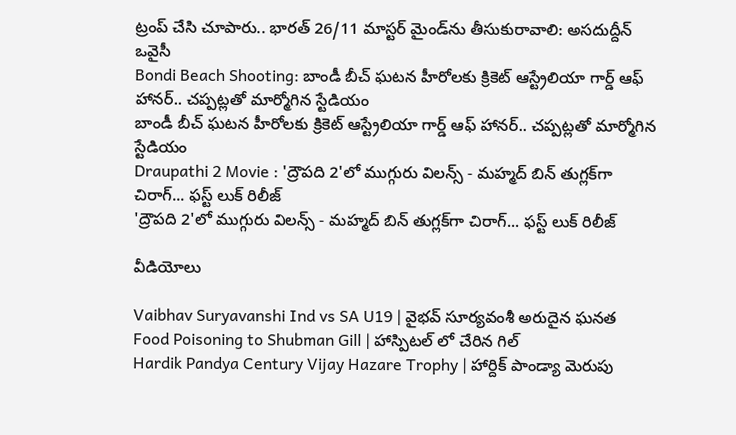ట్రంప్ చేసి చూపారు.. భారత్ 26/11 మాస్టర్ మైండ్‌ను తీసుకురావాలి: అసదుద్దీన్ ఒవైసీ
Bondi Beach Shooting: బాండీ బీచ్ ఘటన హీరోలకు క్రికెట్ ఆస్ట్రేలియా గార్డ్ ఆఫ్ హానర్.. చప్పట్లతో మార్మోగిన స్టేడియం
బాండీ బీచ్ ఘటన హీరోలకు క్రికెట్ ఆస్ట్రేలియా గార్డ్ ఆఫ్ హానర్.. చప్పట్లతో మార్మోగిన స్టేడియం
Draupathi 2 Movie : 'ద్రౌపది 2'లో ముగ్గురు విలన్స్ - మహ్మద్ బిన్ తుగ్లక్‌‌గా చిరాగ్... ఫస్ట్ లుక్ రిలీజ్
'ద్రౌపది 2'లో ముగ్గురు విలన్స్ - మహ్మద్ బిన్ తుగ్లక్‌‌గా చిరాగ్... ఫస్ట్ లుక్ రిలీజ్

వీడియోలు

Vaibhav Suryavanshi Ind vs SA U19 | వైభవ్ సూర్యవంశీ అరుదైన ఘనత
Food Poisoning to Shubman Gill | హాస్పిటల్ లో చేరిన గిల్
Hardik Pandya Century Vijay Hazare Trophy | హార్దిక్ పాండ్యా మెరుపు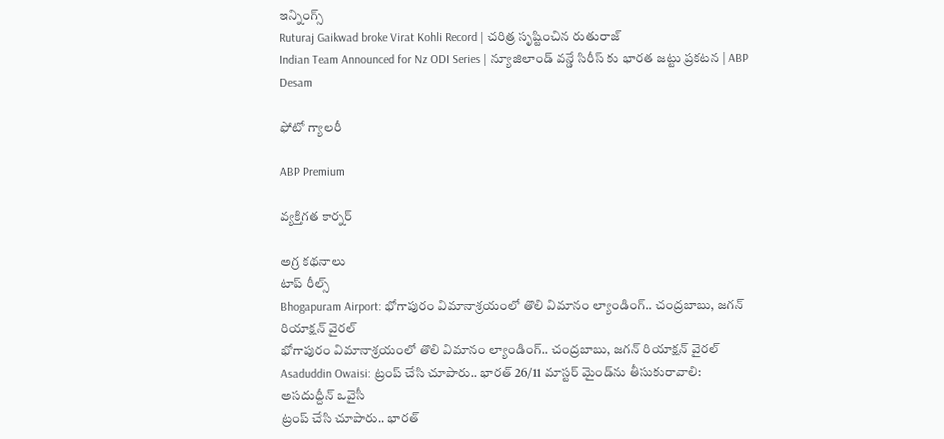ఇన్నింగ్స్
Ruturaj Gaikwad broke Virat Kohli Record | చరిత్ర సృష్టించిన రుతురాజ్
Indian Team Announced for Nz ODI Series | న్యూజిలాండ్ వన్డే సిరీస్ కు భారత జట్టు ప్రకటన | ABP Desam

ఫోటో గ్యాలరీ

ABP Premium

వ్యక్తిగత కార్నర్

అగ్ర కథనాలు
టాప్ రీల్స్
Bhogapuram Airport: భోగాపురం విమానాశ్రయంలో తొలి విమానం ల్యాండింగ్.. చంద్రబాబు, జగన్ రియాక్షన్ వైరల్
భోగాపురం విమానాశ్రయంలో తొలి విమానం ల్యాండింగ్.. చంద్రబాబు, జగన్ రియాక్షన్ వైరల్
Asaduddin Owaisi: ట్రంప్ చేసి చూపారు.. భారత్ 26/11 మాస్టర్ మైండ్‌ను తీసుకురావాలి: అసదుద్దీన్ ఒవైసీ
ట్రంప్ చేసి చూపారు.. భారత్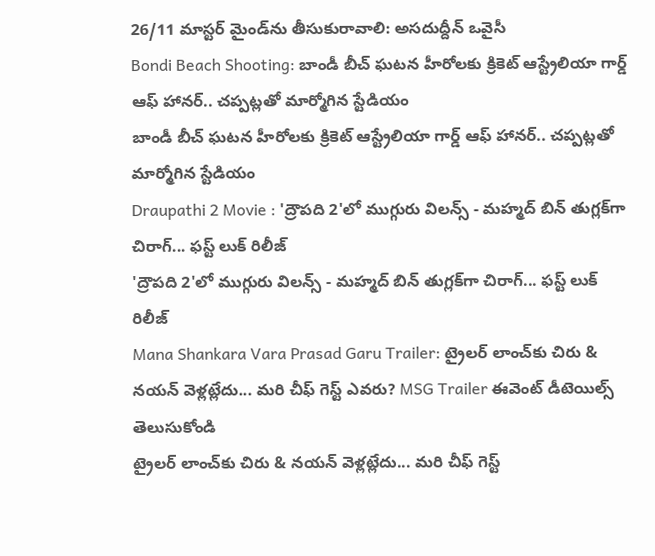26/11 మాస్టర్ మైండ్‌ను తీసుకురావాలి: అసదుద్దీన్ ఒవైసీ
Bondi Beach Shooting: బాండీ బీచ్ ఘటన హీరోలకు క్రికెట్ ఆస్ట్రేలియా గార్డ్ ఆఫ్ హానర్.. చప్పట్లతో మార్మోగిన స్టేడియం
బాండీ బీచ్ ఘటన హీరోలకు క్రికెట్ ఆస్ట్రేలియా గార్డ్ ఆఫ్ హానర్.. చప్పట్లతో మార్మోగిన స్టేడియం
Draupathi 2 Movie : 'ద్రౌపది 2'లో ముగ్గురు విలన్స్ - మహ్మద్ బిన్ తుగ్లక్‌‌గా చిరాగ్... ఫస్ట్ లుక్ రిలీజ్
'ద్రౌపది 2'లో ముగ్గురు విలన్స్ - మహ్మద్ బిన్ తుగ్లక్‌‌గా చిరాగ్... ఫస్ట్ లుక్ రిలీజ్
Mana Shankara Vara Prasad Garu Trailer: ట్రైలర్ లాంచ్‌కు చిరు & నయన్ వెళ్లట్లేదు... మరి చీఫ్ గెస్ట్ ఎవరు? MSG Trailer ఈవెంట్ డీటెయిల్స్‌ తెలుసుకోండి
ట్రైలర్ లాంచ్‌కు చిరు & నయన్ వెళ్లట్లేదు... మరి చీఫ్ గెస్ట్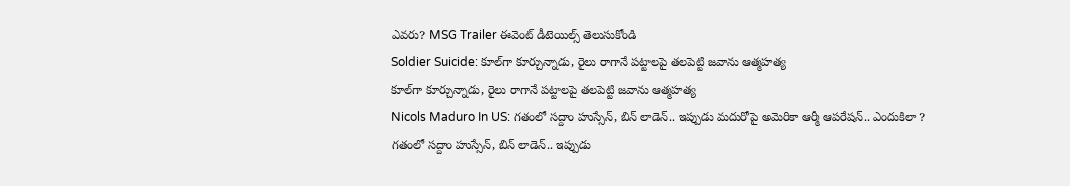ఎవరు? MSG Trailer ఈవెంట్ డీటెయిల్స్‌ తెలుసుకోండి
Soldier Suicide: కూల్‌గా కూర్చున్నాడు, రైలు రాగానే పట్టాలపై తలపెట్టి జవాను ఆత్మహత్య
కూల్‌గా కూర్చున్నాడు, రైలు రాగానే పట్టాలపై తలపెట్టి జవాను ఆత్మహత్య
Nicols Maduro In US: గతంలో సద్దాం హుస్సేన్, బిన్ లాడెన్.. ఇప్పుడు మదురోపై అమెరికా ఆర్మీ ఆపరేషన్.. ఎందుకిలా ?
గతంలో సద్దాం హుస్సేన్, బిన్ లాడెన్.. ఇప్పుడు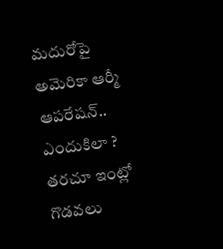మదురోపై అమెరికా ఆర్మీ ఆపరేషన్.. ఎందుకిలా ?
తరచూ ఇంట్లో గొడవలు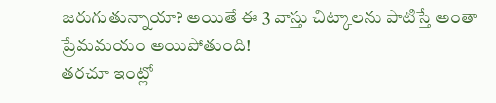జరుగుతున్నాయా? అయితే ఈ 3 వాస్తు చిట్కాలను పాటిస్తే అంతా ప్రేమమయం అయిపోతుంది!
తరచూ ఇంట్లో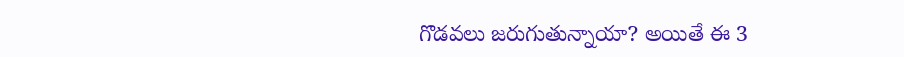గొడవలు జరుగుతున్నాయా? అయితే ఈ 3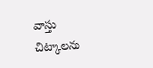వాస్తు చిట్కాలను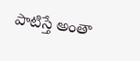పాటిస్తే అంతా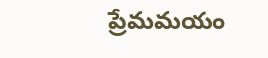ప్రేమమయం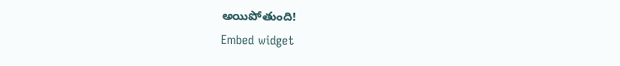అయిపోతుంది!
Embed widget